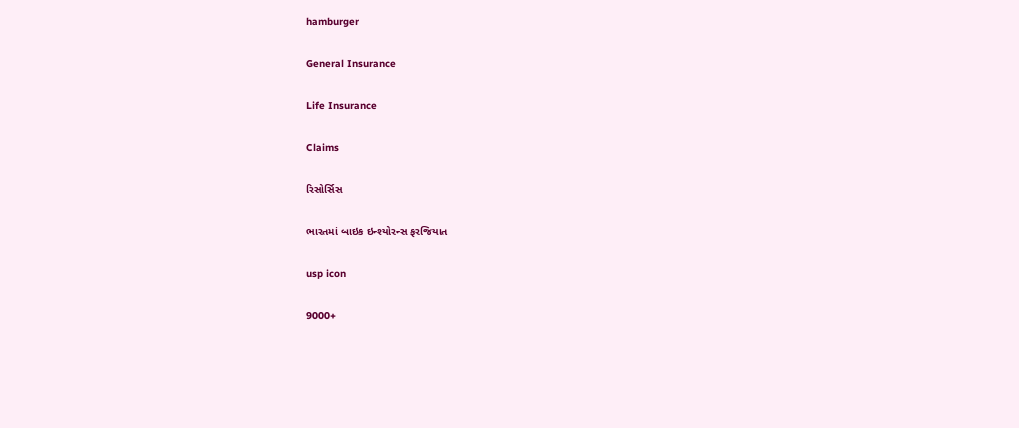hamburger

General Insurance

Life Insurance

Claims

રિસોર્સિસ

ભારતમાં બાઇક ઇન્શ્યોરન્સ ફરજિયાત

usp icon

9000+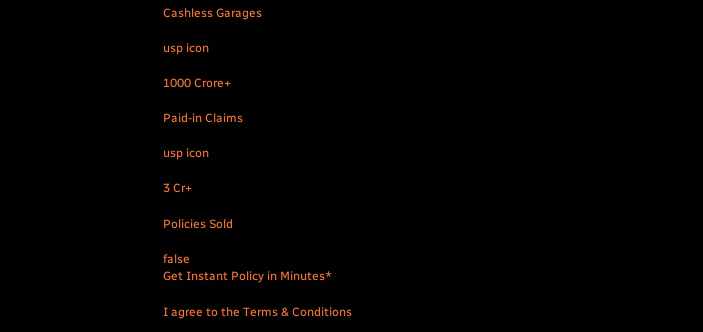Cashless Garages

usp icon

1000 Crore+

Paid-in Claims

usp icon

3 Cr+

Policies Sold

false
Get Instant Policy in Minutes*

I agree to the Terms & Conditions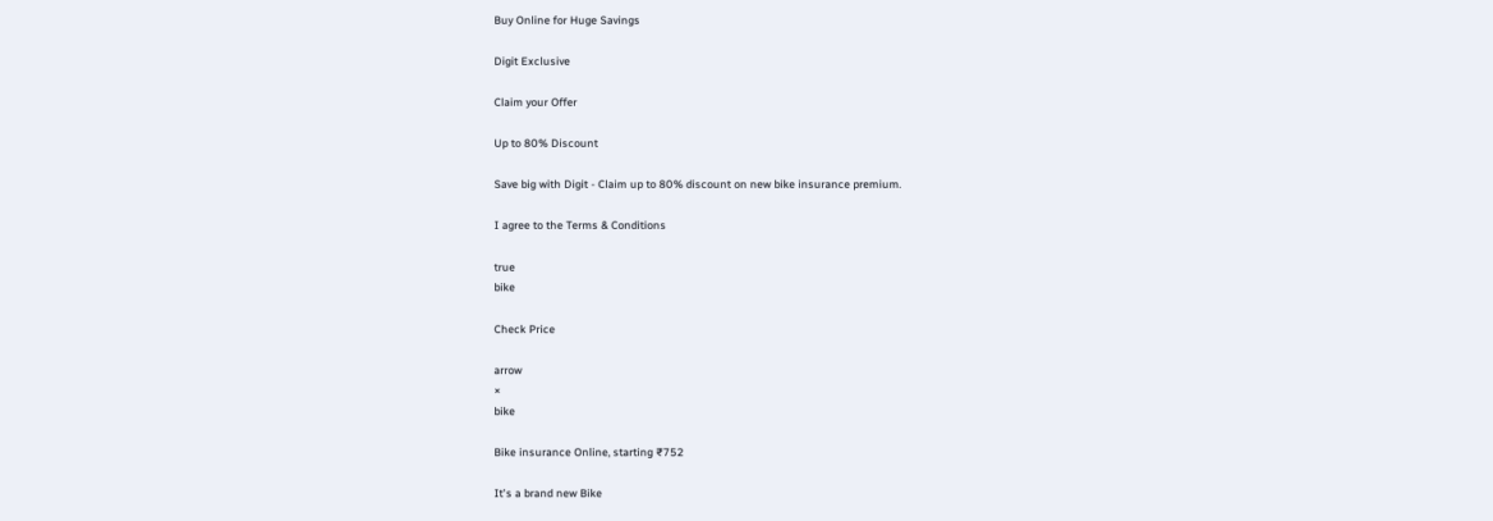Buy Online for Huge Savings

Digit Exclusive

Claim your Offer

Up to 80% Discount

Save big with Digit - Claim up to 80% discount on new bike insurance premium.

I agree to the Terms & Conditions

true
bike

Check Price

arrow
×
bike

Bike insurance Online, starting ₹752

It's a brand new Bike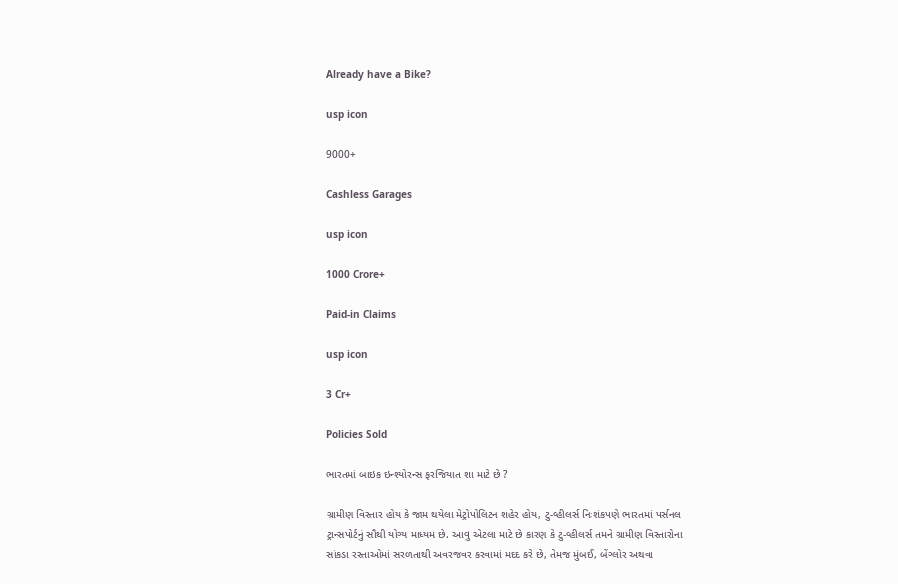Already have a Bike?

usp icon

9000+

Cashless Garages

usp icon

1000 Crore+

Paid-in Claims

usp icon

3 Cr+

Policies Sold

ભારતમાં બાઇક ઇન્શ્યોરન્સ ફરજિયાત શા માટે છે ?

ગ્રામીણ વિસ્તાર હોય કે જામ થયેલા મેટ્રોપોલિટન શહેર હોય, ટુ-વ્હીલર્સ નિઃશંકપણે ભારતમાં પર્સનલ ટ્રાન્સપોર્ટનું સૌથી યોગ્ય માધ્યમ છે. આવુ એટલા માટે છે કારણ કે ટુ-વ્હીલર્સ તમને ગ્રામીણ વિસ્તારોના સાંકડા રસ્તાઓમાં સરળતાથી અવરજવર કરવામાં મદદ કરે છે, તેમજ મુંબઈ, બેંગ્લોર અથવા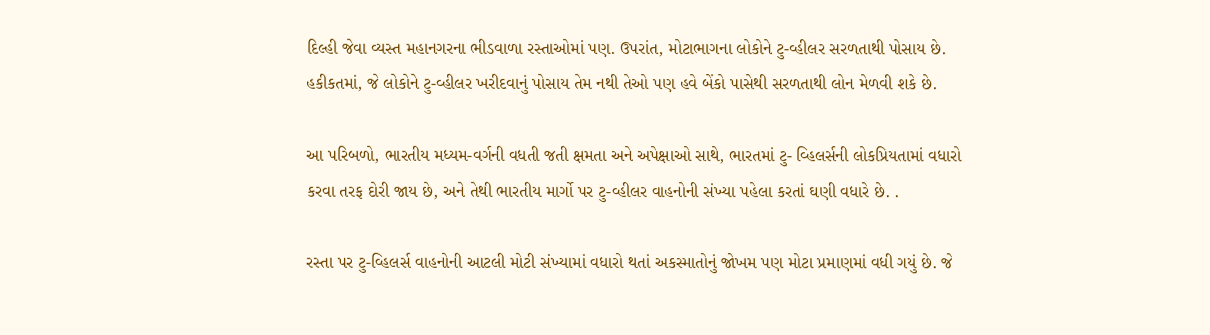દિલ્હી જેવા વ્યસ્ત મહાનગરના ભીડવાળા રસ્તાઓમાં પણ. ઉપરાંત, મોટાભાગના લોકોને ટુ-વ્હીલર સરળતાથી પોસાય છે. હકીકતમાં, જે લોકોને ટુ-વ્હીલર ખરીદવાનું પોસાય તેમ નથી તેઓ પણ હવે બેંકો પાસેથી સરળતાથી લોન મેળવી શકે છે.

આ પરિબળો, ભારતીય મધ્યમ-વર્ગની વધતી જતી ક્ષમતા અને અપેક્ષાઓ સાથે, ભારતમાં ટુ- વ્હિલર્સની લોકપ્રિયતામાં વધારો કરવા તરફ દોરી જાય છે, અને તેથી ભારતીય માર્ગો પર ટુ-વ્હીલર વાહનોની સંખ્યા પહેલા કરતાં ઘણી વધારે છે. .

રસ્તા પર ટુ-વ્હિલર્સ વાહનોની આટલી મોટી સંખ્યામાં વધારો થતાં અકસ્માતોનું જોખમ પણ મોટા પ્રમાણમાં વધી ગયું છે. જે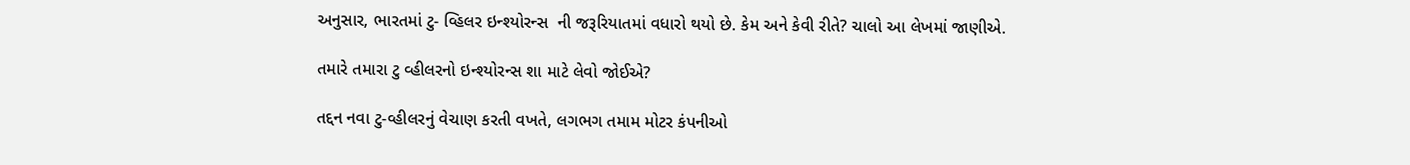અનુસાર, ભારતમાં ટુ- વ્હિલર ઇન્શ્યોરન્સ  ની જરૂરિયાતમાં વધારો થયો છે. કેમ અને કેવી રીતે? ચાલો આ લેખમાં જાણીએ.

તમારે તમારા ટુ વ્હીલરનો ઇન્શ્યોરન્સ શા માટે લેવો જોઈએ?

તદ્દન નવા ટુ-વ્હીલરનું વેચાણ કરતી વખતે, લગભગ તમામ મોટર કંપનીઓ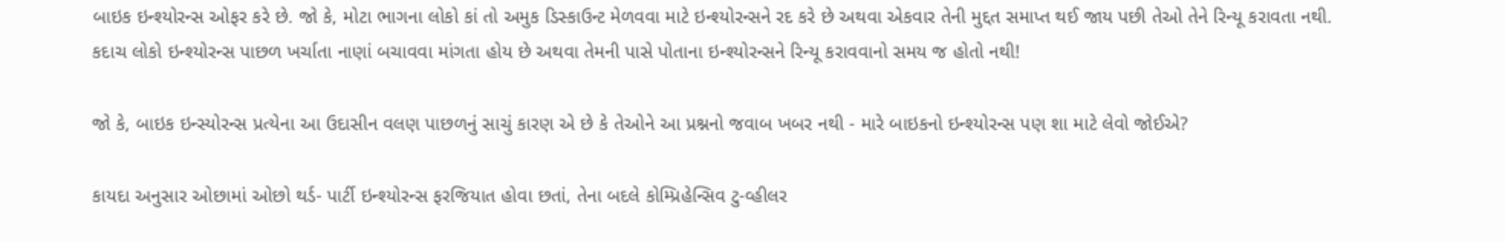બાઇક ઇન્શ્યોરન્સ ઓફર કરે છે. જો કે, મોટા ભાગના લોકો કાં તો અમુક ડિસ્કાઉન્ટ મેળવવા માટે ઇન્શ્યોરન્સને રદ કરે છે અથવા એકવાર તેની મુદ્દત સમાપ્ત થઈ જાય પછી તેઓ તેને રિન્યૂ કરાવતા નથી. કદાચ લોકો ઇન્શ્યોરન્સ પાછળ ખર્ચાતા નાણાં બચાવવા માંગતા હોય છે અથવા તેમની પાસે પોતાના ઇન્શ્યોરન્સને રિન્યૂ કરાવવાનો સમય જ હોતો નથી!

જો કે, બાઇક ઇન્સ્યોરન્સ પ્રત્યેના આ ઉદાસીન વલણ પાછળનું સાચું કારણ એ છે કે તેઓને આ પ્રશ્નનો જવાબ ખબર નથી - મારે બાઇકનો ઇન્શ્યોરન્સ પણ શા માટે લેવો જોઈએ?

કાયદા અનુસાર ઓછામાં ઓછો થર્ડ- પાર્ટી ઇન્શ્યોરન્સ ફરજિયાત હોવા છતાં, તેના બદલે કોમ્પ્રિહેન્સિવ ટુ-વ્હીલર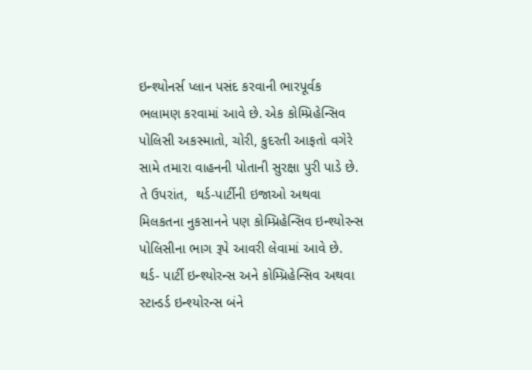ઇન્શ્યોનર્સ પ્લાન પસંદ કરવાની ભારપૂર્વક ભલામણ કરવામાં આવે છે. એક કોમ્પ્રિહેન્સિવ પોલિસી અકસ્માતો, ચોરી, કુદરતી આફતો વગેરે સામે તમારા વાહનની પોતાની સુરક્ષા પુરી પાડે છે. તે ઉપરાંત,  થર્ડ-પાર્ટીની ઇજાઓ અથવા મિલકતના નુકસાનને પણ કોમ્પ્રિહેન્સિવ ઇન્શ્યોરન્સ પોલિસીના ભાગ રૂપે આવરી લેવામાં આવે છે. થર્ડ- પાર્ટી ઇન્શ્યોરન્સ અને કોમ્પ્રિહેન્સિવ અથવા સ્ટાન્ડર્ડ ઇન્શ્યોરન્સ બંને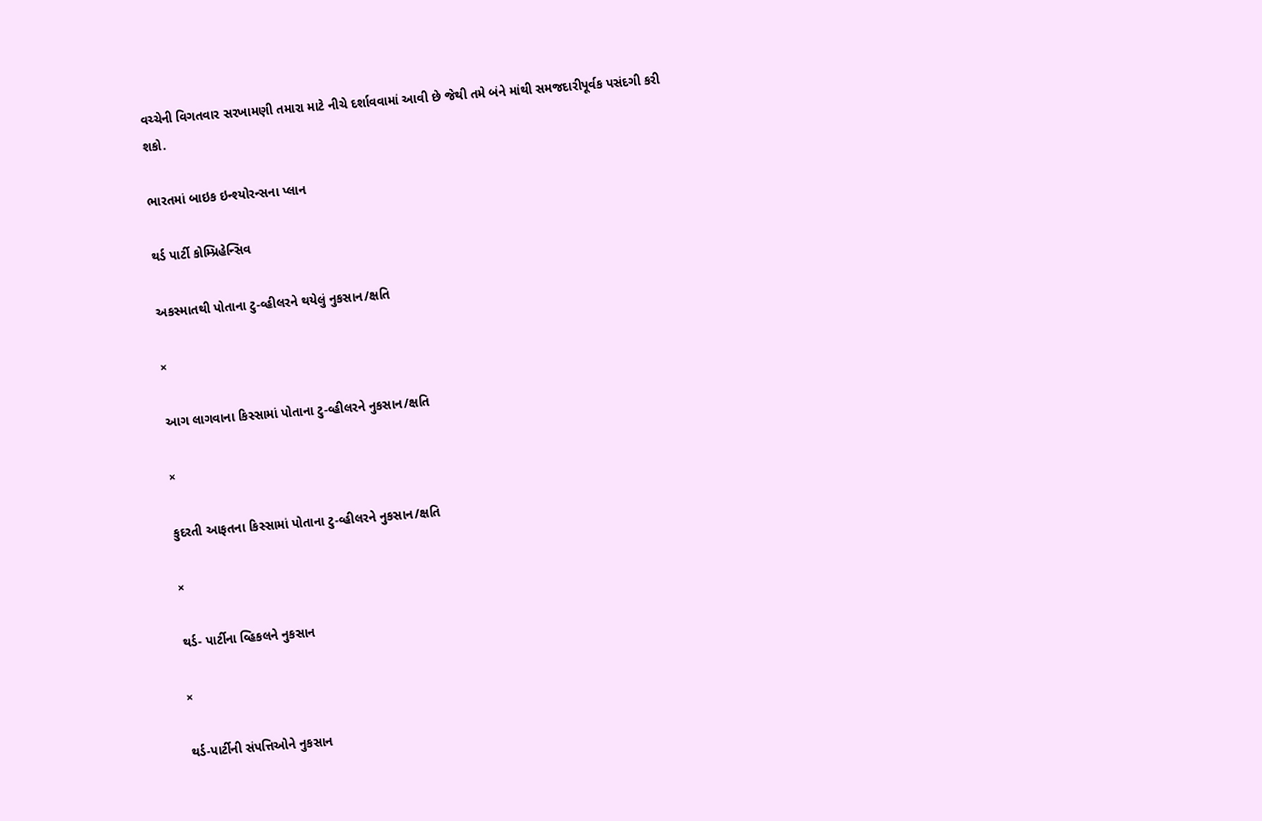વચ્ચેની વિગતવાર સરખામણી તમારા માટે નીચે દર્શાવવામાં આવી છે જેથી તમે બંને માંથી સમજદારીપૂર્વક પસંદગી કરી શકો.

ભારતમાં બાઇક ઇન્શ્યોરન્સના પ્લાન

થર્ડ પાર્ટી કોમ્પ્રિહેન્સિવ

અકસ્માતથી પોતાના ટુ-વ્હીલરને થયેલું નુકસાન/ક્ષતિ

×

આગ લાગવાના કિસ્સામાં પોતાના ટુ-વ્હીલરને નુકસાન/ક્ષતિ

×

કુદરતી આફતના કિસ્સામાં પોતાના ટુ-વ્હીલરને નુકસાન/ક્ષતિ

×

થર્ડ- પાર્ટીના વ્હિકલને નુકસાન

×

થર્ડ-પાર્ટીની સંપત્તિઓને નુકસાન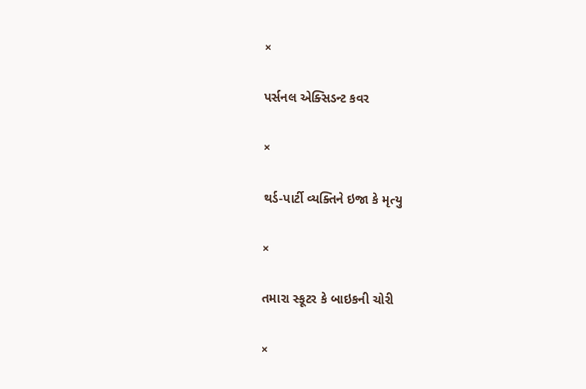×

પર્સનલ એક્સિડન્ટ કવર

×

થર્ડ-પાર્ટી વ્યક્તિને ઇજા કે મૃત્યુ

×

તમારા સ્કૂટર કે બાઇકની ચોરી

×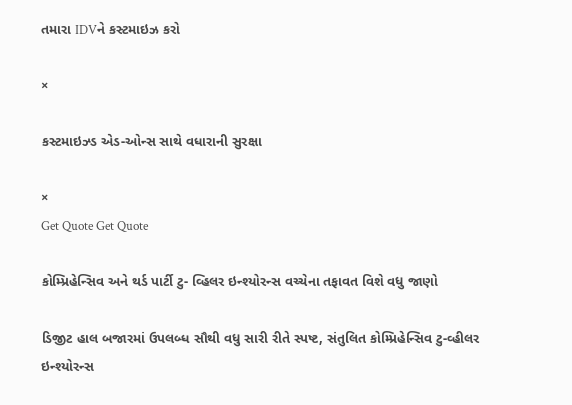તમારા IDVને કસ્ટમાઇઝ કરો

×

કસ્ટમાઇઝ્ડ એડ-ઓન્સ સાથે વધારાની સુરક્ષા

×
Get Quote Get Quote

કોમ્પ્રિહેન્સિવ અને થર્ડ પાર્ટી ટુ- વ્હિલર ઇન્શ્યોરન્સ વચ્ચેના તફાવત વિશે વધુ જાણો

ડિજીટ હાલ બજારમાં ઉપલબ્ધ સૌથી વધુ સારી રીતે સ્પષ્ટ, સંતુલિત કોમ્પ્રિહેન્સિવ ટુ-વ્હીલર ઇન્શ્યોરન્સ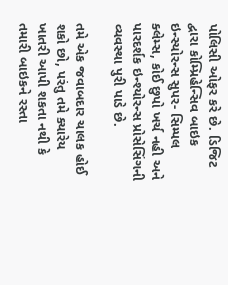પોલિસી ઓફર કરે છે. ડિજિટ દ્વારા કોમ્પ્રિહેન્સિવ બાઇક ઇન્સ્યોરન્સ સુપર- સિમ્પલ ક્લેમ્સ, કોઈ છુપો ખર્ચ નહી અને પારદર્શક ઇન્શ્યોરન્સ પ્રોસેસિંગની વ્યવસ્થા પુરી પાડે છે.

તમે એક જવાબદાર ચાલક હોઈ શકો છો, પરંતુ તમે ક્યારેય ખાતરી આપી શકતા નથી કે તમારી બાઇકને રસ્તા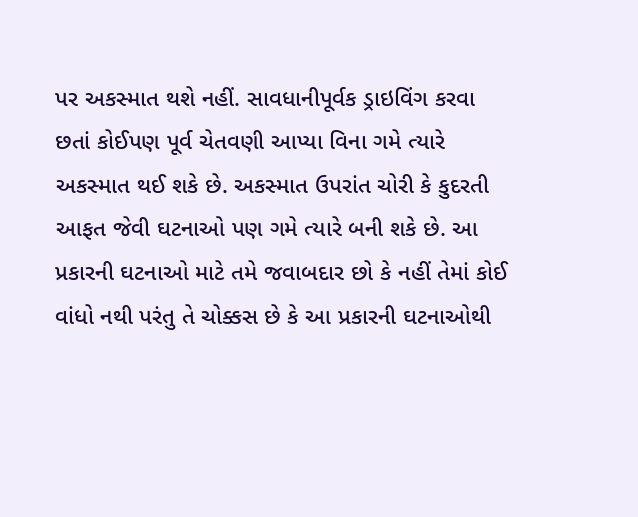પર અકસ્માત થશે નહીં. સાવધાનીપૂર્વક ડ્રાઇવિંગ કરવા છતાં કોઈપણ પૂર્વ ચેતવણી આપ્યા વિના ગમે ત્યારે અકસ્માત થઈ શકે છે. અકસ્માત ઉપરાંત ચોરી કે કુદરતી આફત જેવી ઘટનાઓ પણ ગમે ત્યારે બની શકે છે. આ પ્રકારની ઘટનાઓ માટે તમે જવાબદાર છો કે નહીં તેમાં કોઈ વાંધો નથી પરંતુ તે ચોક્કસ છે કે આ પ્રકારની ઘટનાઓથી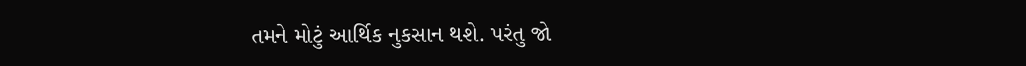તમને મોટું આર્થિક નુકસાન થશે. પરંતુ જો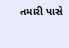તમારી પાસે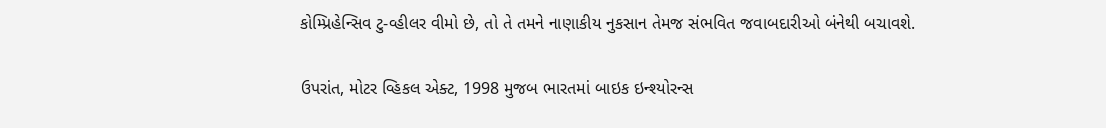કોમ્પ્રિહેન્સિવ ટુ-વ્હીલર વીમો છે, તો તે તમને નાણાકીય નુકસાન તેમજ સંભવિત જવાબદારીઓ બંનેથી બચાવશે.

ઉપરાંત, મોટર વ્હિકલ એક્ટ, 1998 મુજબ ભારતમાં બાઇક ઇન્શ્યોરન્સ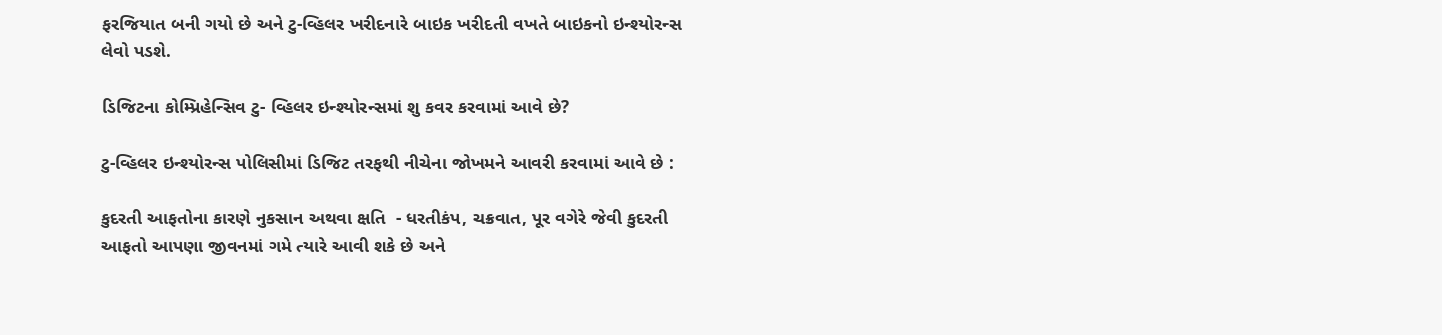ફરજિયાત બની ગયો છે અને ટુ-વ્હિલર ખરીદનારે બાઇક ખરીદતી વખતે બાઇકનો ઇન્શ્યોરન્સ લેવો પડશે.

ડિજિટના કોમ્પ્રિહેન્સિવ ટુ- વ્હિલર ઇન્શ્યોરન્સમાં શુ કવર કરવામાં આવે છે?

ટુ-વ્હિલર ઇન્શ્યોરન્સ પોલિસીમાં ડિજિટ તરફથી નીચેના જોખમને આવરી કરવામાં આવે છે :

કુદરતી આફતોના કારણે નુકસાન અથવા ક્ષતિ  - ધરતીકંપ, ચક્રવાત, પૂર વગેરે જેવી કુદરતી આફતો આપણા જીવનમાં ગમે ત્યારે આવી શકે છે અને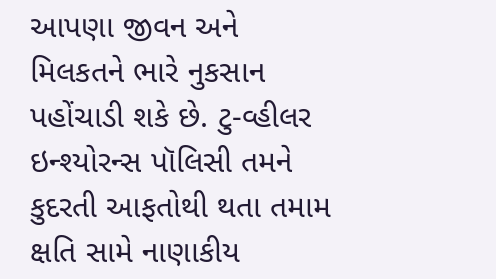આપણા જીવન અને મિલકતને ભારે નુકસાન પહોંચાડી શકે છે. ટુ-વ્હીલર ઇન્શ્યોરન્સ પૉલિસી તમને કુદરતી આફતોથી થતા તમામ ક્ષતિ સામે નાણાકીય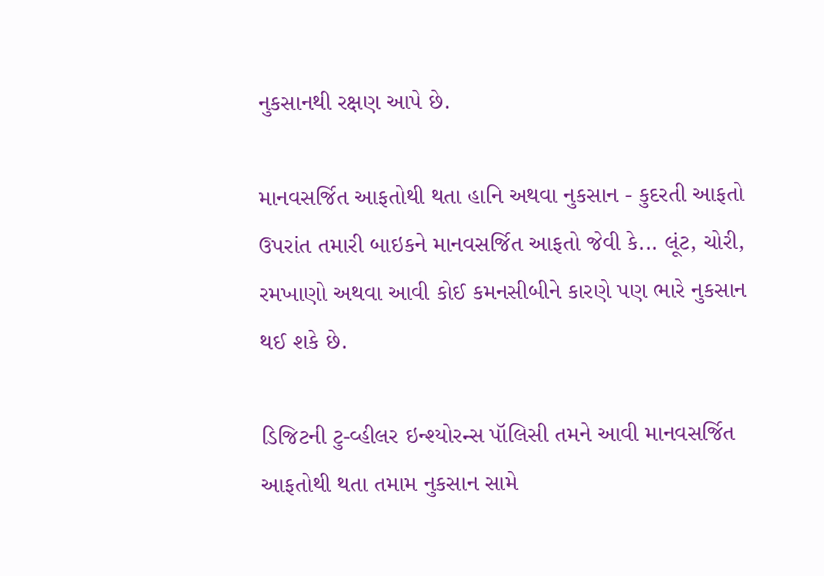નુકસાનથી રક્ષણ આપે છે.

માનવસર્જિત આફતોથી થતા હાનિ અથવા નુકસાન - કુદરતી આફતો ઉપરાંત તમારી બાઇકને માનવસર્જિત આફતો જેવી કે... લૂંટ, ચોરી, રમખાણો અથવા આવી કોઈ કમનસીબીને કારણે પણ ભારે નુકસાન થઈ શકે છે.

ડિજિટની ટુ-વ્હીલર ઇન્શ્યોરન્સ પૉલિસી તમને આવી માનવસર્જિત આફતોથી થતા તમામ નુકસાન સામે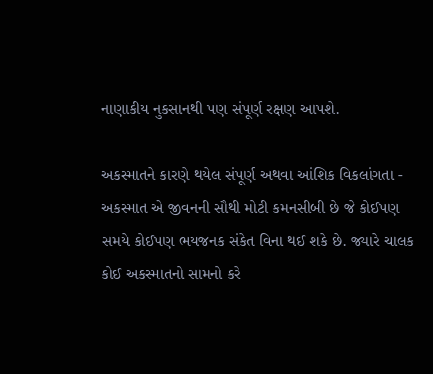નાણાકીય નુકસાનથી પણ સંપૂર્ણ રક્ષણ આપશે.

અકસ્માતને કારણે થયેલ સંપૂર્ણ અથવા આંશિક વિકલાંગતા - અકસ્માત એ જીવનની સૌથી મોટી કમનસીબી છે જે કોઈપણ સમયે કોઈપણ ભયજનક સંકેત વિના થઈ શકે છે. જ્યારે ચાલક કોઈ અકસ્માતનો સામનો કરે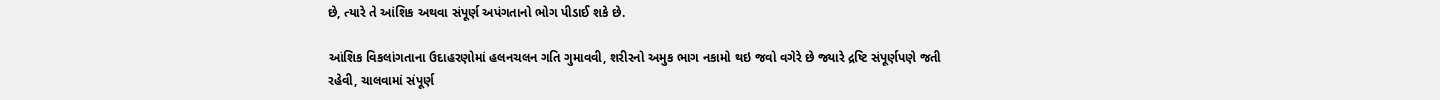છે, ત્યારે તે આંશિક અથવા સંપૂર્ણ અપંગતાનો ભોગ પીડાઈ શકે છે.

આંશિક વિકલાંગતાના ઉદાહરણોમાં હલનચલન ગતિ ગુમાવવી, શરીરનો અમુક ભાગ નકામો થઇ જવો વગેરે છે જ્યારે દ્રષ્ટિ સંપૂર્ણપણે જતી રહેવી, ચાલવામાં સંપૂર્ણ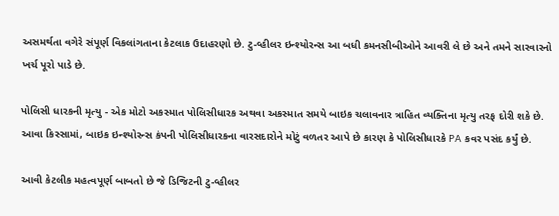અસમર્થતા વગેરે સંપૂર્ણ વિકલાંગતાના કેટલાક ઉદાહરણો છે. ટુ-વ્હીલર ઇન્શ્યોરન્સ આ બધી કમનસીબીઓને આવરી લે છે અને તમને સારવારનો ખર્ચ પૂરો પાડે છે.

પોલિસી ધારકની મૃત્યુ - એક મોટો અકસ્માત પોલિસીધારક અથવા અકસ્માત સમયે બાઇક ચલાવનાર ત્રાહિત વ્યક્તિના મૃત્યુ તરફ દોરી શકે છે. આવા કિસ્સામાં, બાઇક ઇન્શ્યોરન્સ કંપની પોલિસીધારકના વારસદારોને મોટું વળતર આપે છે કારણ કે પોલિસીધારકે PA કવર પસંદ કર્યું છે.

આવી કેટલીક મહત્વપૂર્ણ બાબતો છે જે ડિજિટની ટુ-વ્હીલર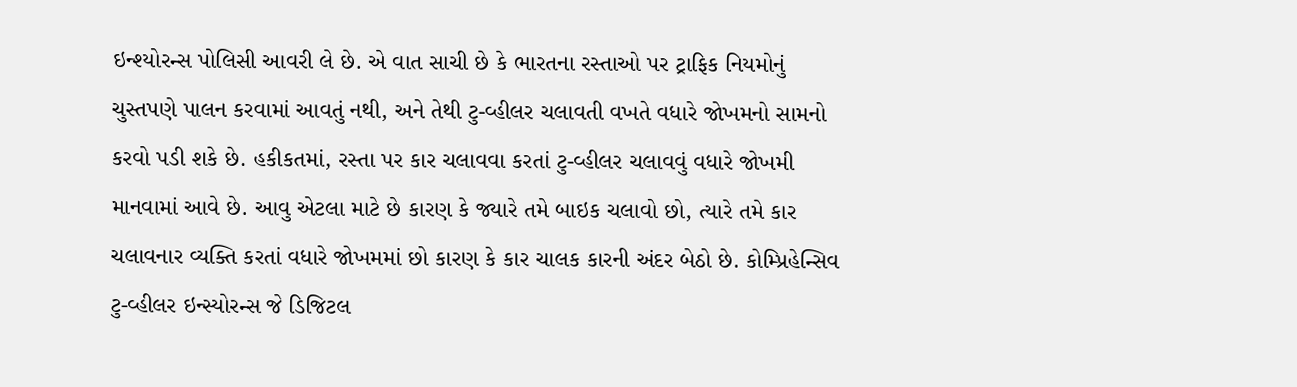ઇન્શ્યોરન્સ પોલિસી આવરી લે છે. એ વાત સાચી છે કે ભારતના રસ્તાઓ પર ટ્રાફિક નિયમોનું ચુસ્તપણે પાલન કરવામાં આવતું નથી, અને તેથી ટુ-વ્હીલર ચલાવતી વખતે વધારે જોખમનો સામનો કરવો પડી શકે છે. હકીકતમાં, રસ્તા પર કાર ચલાવવા કરતાં ટુ-વ્હીલર ચલાવવું વધારે જોખમી માનવામાં આવે છે. આવુ એટલા માટે છે કારણ કે જ્યારે તમે બાઇક ચલાવો છો, ત્યારે તમે કાર ચલાવનાર વ્યક્તિ કરતાં વધારે જોખમમાં છો કારણ કે કાર ચાલક કારની અંદર બેઠો છે. કોમ્પ્રિહેન્સિવ ટુ-વ્હીલર ઇન્સ્યોરન્સ જે ડિજિટલ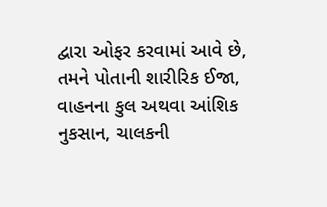દ્વારા ઓફર કરવામાં આવે છે, તમને પોતાની શારીરિક ઈજા, વાહનના કુલ અથવા આંશિક નુકસાન, ચાલકની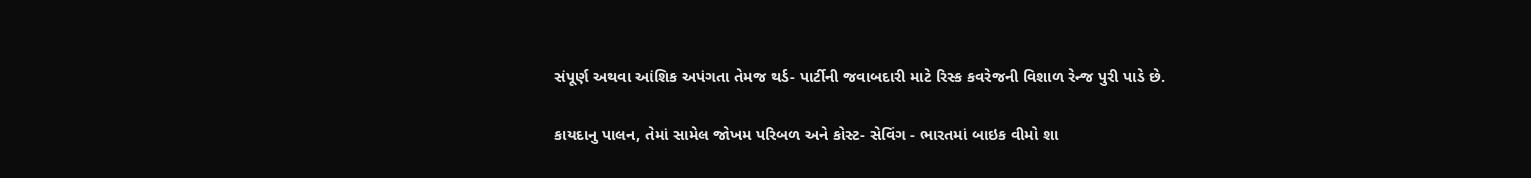સંપૂર્ણ અથવા આંશિક અપંગતા તેમજ થર્ડ- પાર્ટીની જવાબદારી માટે રિસ્ક કવરેજની વિશાળ રેન્જ પુરી પાડે છે.

કાયદાનુ પાલન, તેમાં સામેલ જોખમ પરિબળ અને કોસ્ટ- સેવિંગ - ભારતમાં બાઇક વીમો શા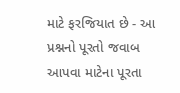માટે ફરજિયાત છે - આ પ્રશ્નનો પૂરતો જવાબ આપવા માટેના પૂરતા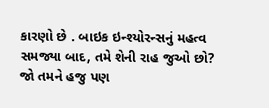કારણો છે . બાઇક ઇન્શ્યોરન્સનું મહત્વ સમજ્યા બાદ, તમે શેની રાહ જુઓ છો? જો તમને હજુ પણ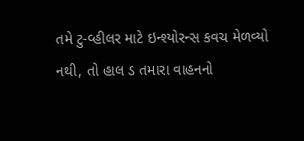તમે ટુ-વ્હીલર માટે ઇન્શ્યોરન્સ કવચ મેળવ્યો નથી, તો હાલ ડ તમારા વાહનનો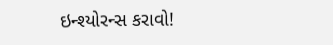ઇન્શ્યોરન્સ કરાવો!